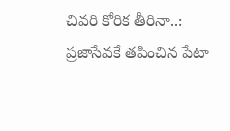చివరి కోరిక తీరినా..: ప్రజాసేవకే తపించిన పేటా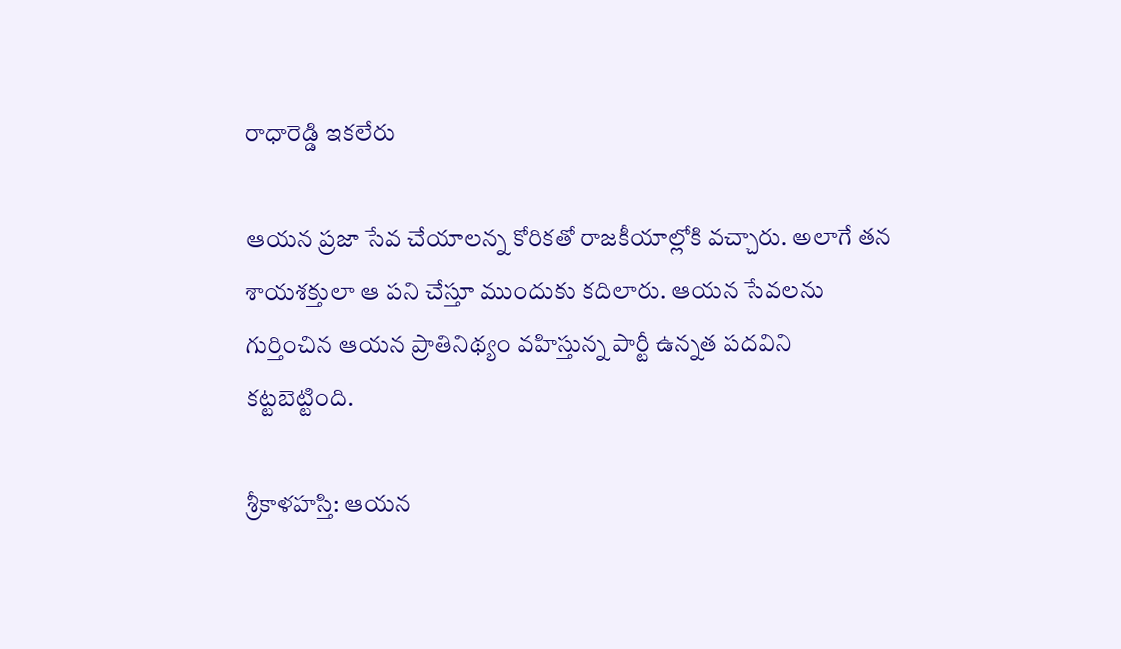రాధారెడ్డి ఇకలేరు

ఆయన ప్రజా సేవ చేయాలన్న కోరికతో రాజకీయాల్లోకి వచ్చారు. అలాగే తన శాయశక్తులా ఆ పని చేస్తూ ముందుకు కదిలారు. ఆయన సేవలను గుర్తించిన ఆయన ప్రాతినిథ్యం వహిస్తున్న పార్టీ ఉన్నత పదవిని కట్టబెట్టింది.

శ్రీకాళహస్తి: ఆయన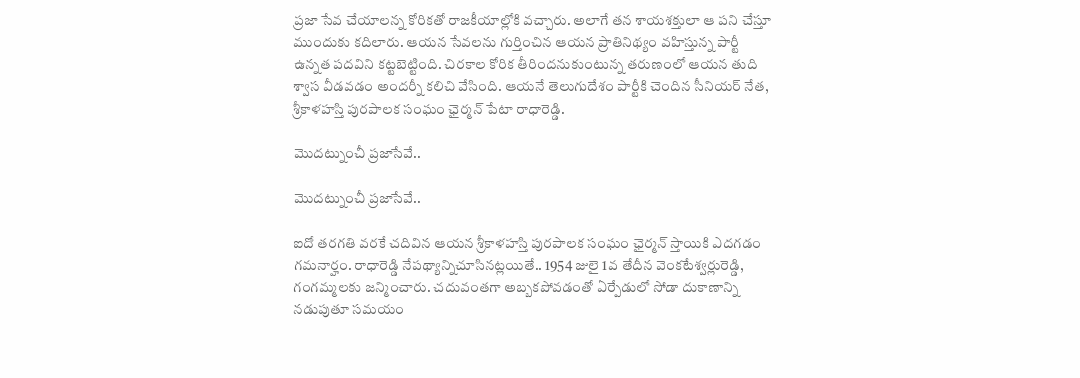ప్రజా సేవ చేయాలన్న కోరికతో రాజకీయాల్లోకి వచ్చారు. అలాగే తన శాయశక్తులా ఆ పని చేస్తూ ముందుకు కదిలారు. ఆయన సేవలను గుర్తించిన ఆయన ప్రాతినిథ్యం వహిస్తున్న పార్టీ ఉన్నత పదవిని కట్టబెట్టింది. చిరకాల కోరిక తీరిందనుకుంటున్న తరుణంలో ఆయన తుది శ్వాస వీడవడం అందర్నీ కలిచి వేసింది. ఆయనే తెలుగుదేశం పార్టీకి చెందిన సీనియర్ నేత, శ్రీకాళహస్తి పురపాలక సంఘం ఛైర్మన్ పేటా రాధారెడ్డి.

మొదట్నుంచీ ప్రజాసేవే..

మొదట్నుంచీ ప్రజాసేవే..

ఐదో తరగతి వరకే చదివిన ఆయన శ్రీకాళహస్తి పురపాలక సంఘం ఛైర్మన్ స్తాయికి ఎదగడం గమనార్హం. రాధారెడ్డి నేపథ్యాన్నిచూసినట్లయితే.. 1954 జులై 1వ తేదీన వెంకటేశ్వర్లురెడ్డి, గంగమ్మలకు జన్మించారు. చదువంతగా అబ్బకపోవడంతో ఏర్పేడులో సోడా దుకాణాన్ని నడుపుతూ సమయం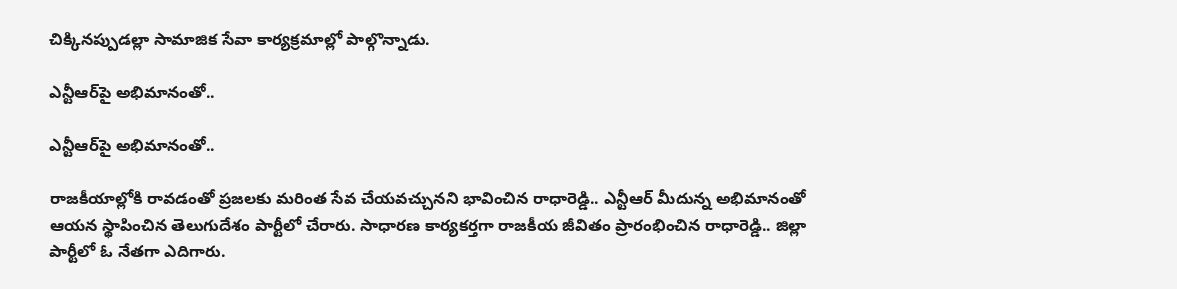చిక్కినప్పుడల్లా సామాజిక సేవా కార్యక్రమాల్లో పాల్గొన్నాడు.

ఎన్టీఆర్‌పై అభిమానంతో..

ఎన్టీఆర్‌పై అభిమానంతో..

రాజకీయాల్లోకి రావడంతో ప్రజలకు మరింత సేవ చేయవచ్చునని భావించిన రాధారెడ్డి.. ఎన్టీఆర్ మీదున్న అభిమానంతో ఆయన స్థాపించిన తెలుగుదేశం పార్టీలో చేరారు. సాధారణ కార్యకర్తగా రాజకీయ జీవితం ప్రారంభించిన రాధారెడ్డి.. జిల్లా పార్టీలో ఓ నేతగా ఎదిగారు.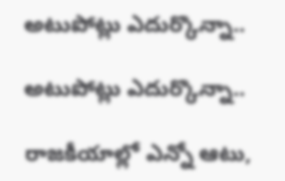అటుపోట్లు ఎదుర్కొన్నా..

అటుపోట్లు ఎదుర్కొన్నా..

రాజకీయాల్లో ఎన్నో ఆటు,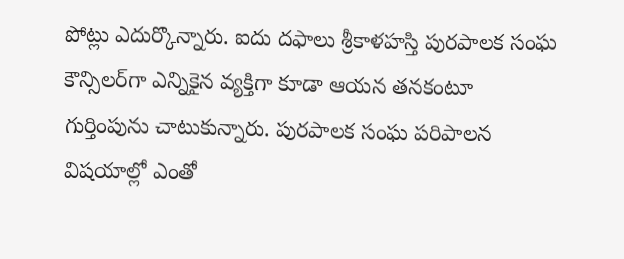పోట్లు ఎదుర్కొన్నారు. ఐదు దఫాలు శ్రీకాళహస్తి పురపాలక సంఘ కౌన్సిలర్‌గా ఎన్నికైన వ్యక్తిగా కూడా ఆయన తనకంటూ గుర్తింపును చాటుకున్నారు. పురపాలక సంఘ పరిపాలన విషయాల్లో ఎంతో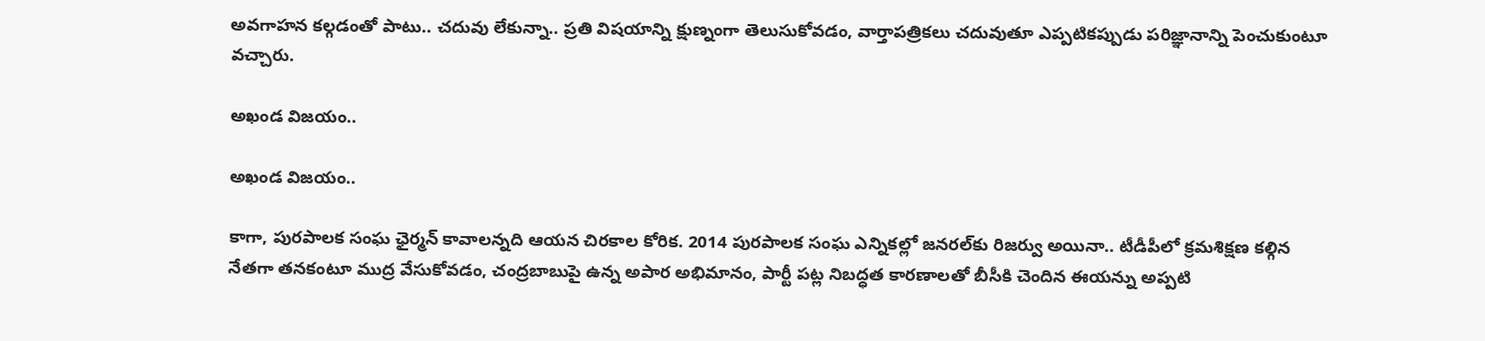అవగాహన కల్గడంతో పాటు.. చదువు లేకున్నా.. ప్రతి విషయాన్ని క్షుణ్నంగా తెలుసుకోవడం, వార్తాపత్రికలు చదువుతూ ఎప్పటికప్పుడు పరిజ్ఞానాన్ని పెంచుకుంటూ వచ్చారు.

అఖండ విజయం..

అఖండ విజయం..

కాగా, పురపాలక సంఘ ఛైర్మన్‌ కావాలన్నది ఆయన చిరకాల కోరిక. 2014 పురపాలక సంఘ ఎన్నికల్లో జనరల్‌కు రిజర్వు అయినా.. టీడీపీలో క్రమశిక్షణ కల్గిన నేతగా తనకంటూ ముద్ర వేసుకోవడం, చంద్రబాబుపై ఉన్న అపార అభిమానం, పార్టీ పట్ల నిబద్ధత కారణాలతో బీసీకి చెందిన ఈయన్ను అప్పటి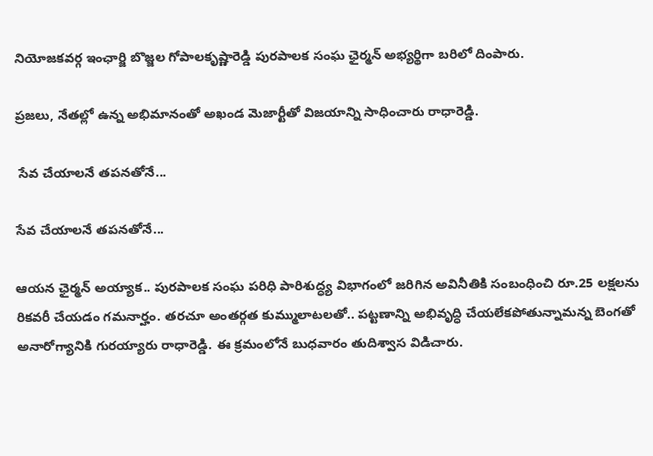నియోజకవర్గ ఇంఛార్జి బొజ్జల గోపాలకృష్ణారెడ్డి పురపాలక సంఘ ఛైర్మన్‌ అభ్యర్థిగా బరిలో దింపారు.

ప్రజలు, నేతల్లో ఉన్న అభిమానంతో అఖండ మెజార్టీతో విజయాన్ని సాధించారు రాధారెడ్డి.

 సేవ చేయాలనే తపనతోనే...

సేవ చేయాలనే తపనతోనే...

ఆయన ఛైర్మన్‌ అయ్యాక.. పురపాలక సంఘ పరిధి పారిశుద్ధ్య విభాగంలో జరిగిన అవినీతికి సంబంధించి రూ.25 లక్షలను రికవరీ చేయడం గమనార్హం. తరచూ అంతర్గత కుమ్ములాటలతో.. పట్టణాన్ని అభివృద్ధి చేయలేకపోతున్నామన్న బెంగతో అనారోగ్యానికి గురయ్యారు రాధారెడ్డి. ఈ క్రమంలోనే బుధవారం తుదిశ్వాస విడిచారు.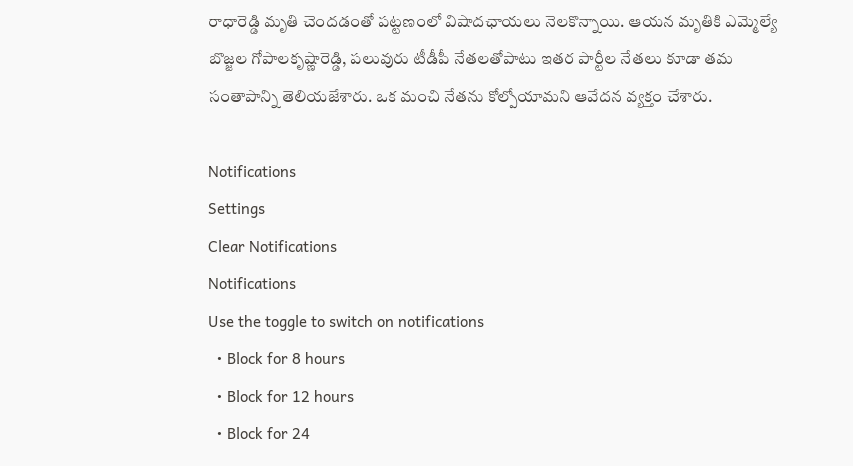రాధారెడ్డి మృతి చెందడంతో పట్టణంలో విషాదఛాయలు నెలకొన్నాయి. ఆయన మృతికి ఎమ్మెల్యే బొజ్జల గోపాలకృష్ణారెడ్డి, పలువురు టీడీపీ నేతలతోపాటు ఇతర పార్టీల నేతలు కూడా తమ సంతాపాన్ని తెలియజేశారు. ఒక మంచి నేతను కోల్పోయామని ఆవేదన వ్యక్తం చేశారు.

Notifications
Settings
Clear Notifications
Notifications
Use the toggle to switch on notifications
  • Block for 8 hours
  • Block for 12 hours
  • Block for 24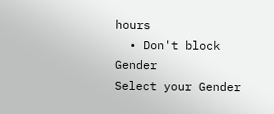hours
  • Don't block
Gender
Select your Gender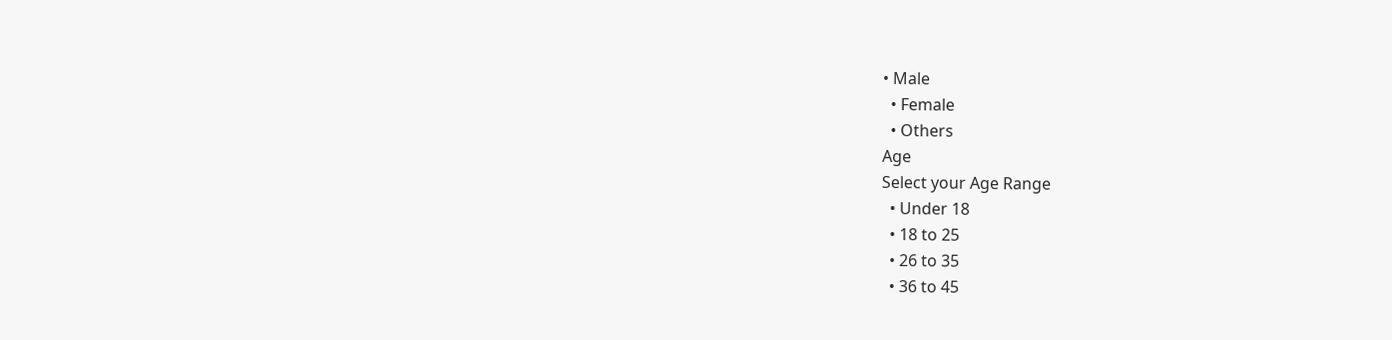• Male
  • Female
  • Others
Age
Select your Age Range
  • Under 18
  • 18 to 25
  • 26 to 35
  • 36 to 45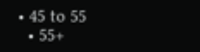• 45 to 55
  • 55+